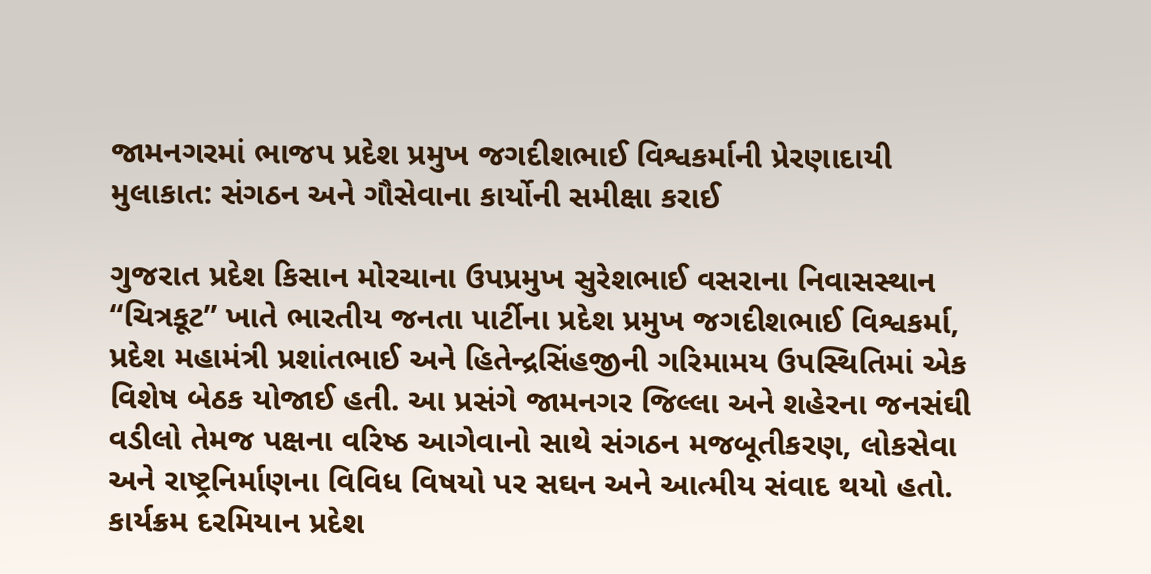જામનગરમાં ભાજપ પ્રદેશ પ્રમુખ જગદીશભાઈ વિશ્વકર્માની પ્રેરણાદાયી મુલાકાત: સંગઠન અને ગૌસેવાના કાર્યોની સમીક્ષા કરાઈ

ગુજરાત પ્રદેશ કિસાન મોરચાના ઉપપ્રમુખ સુરેશભાઈ વસરાના નિવાસસ્થાન “ચિત્રકૂટ” ખાતે ભારતીય જનતા પાર્ટીના પ્રદેશ પ્રમુખ જગદીશભાઈ વિશ્વકર્મા, પ્રદેશ મહામંત્રી પ્રશાંતભાઈ અને હિતેન્દ્રસિંહજીની ગરિમામય ઉપસ્થિતિમાં એક વિશેષ બેઠક યોજાઈ હતી. આ પ્રસંગે જામનગર જિલ્લા અને શહેરના જનસંઘી વડીલો તેમજ પક્ષના વરિષ્ઠ આગેવાનો સાથે સંગઠન મજબૂતીકરણ, લોકસેવા અને રાષ્ટ્રનિર્માણના વિવિધ વિષયો પર સઘન અને આત્મીય સંવાદ થયો હતો. કાર્યક્રમ દરમિયાન પ્રદેશ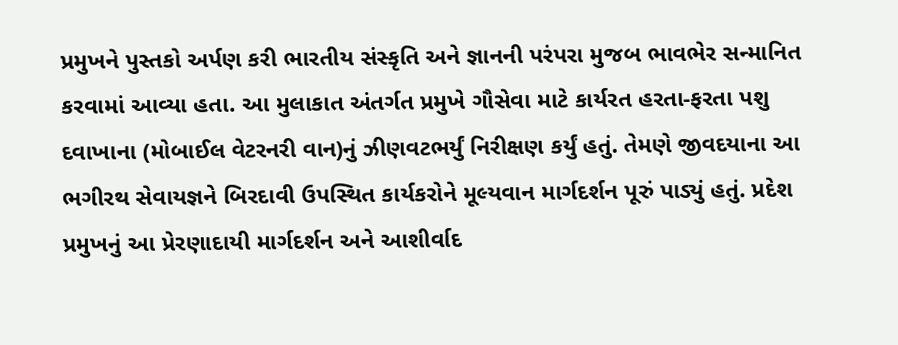પ્રમુખને પુસ્તકો અર્પણ કરી ભારતીય સંસ્કૃતિ અને જ્ઞાનની પરંપરા મુજબ ભાવભેર સન્માનિત કરવામાં આવ્યા હતા. આ મુલાકાત અંતર્ગત પ્રમુખે ગૌસેવા માટે કાર્યરત હરતા-ફરતા પશુ દવાખાના (મોબાઈલ વેટરનરી વાન)નું ઝીણવટભર્યું નિરીક્ષણ કર્યું હતું. તેમણે જીવદયાના આ ભગીરથ સેવાયજ્ઞને બિરદાવી ઉપસ્થિત કાર્યકરોને મૂલ્યવાન માર્ગદર્શન પૂરું પાડ્યું હતું. પ્રદેશ પ્રમુખનું આ પ્રેરણાદાયી માર્ગદર્શન અને આશીર્વાદ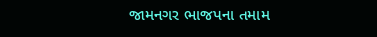જામનગર ભાજપના તમામ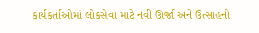કાર્યકર્તાઓમાં લોકસેવા માટે નવી ઊર્જા અને ઉત્સાહનો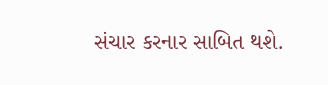સંચાર કરનાર સાબિત થશે.